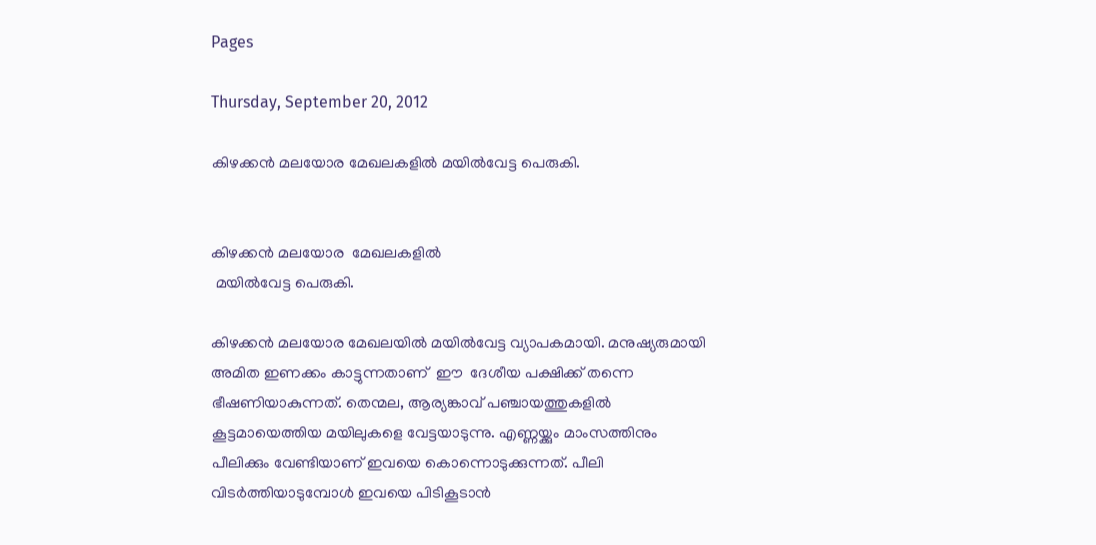Pages

Thursday, September 20, 2012

കിഴക്കന്‍ മലയോര മേഖലകളില്‍ മയില്‍വേട്ട പെരുകി.


കിഴക്കന്‍ മലയോര  മേഖലകളില്‍
 മയില്‍വേട്ട പെരുകി.

കിഴക്കന്‍ മലയോര മേഖലയില്‍ മയില്‍വേട്ട വ്യാപകമായി. മനുഷ്യരുമായി അമിത ഇണക്കം കാട്ടുന്നതാണ്  ഈ  ദേശീയ പക്ഷിക്ക് തന്നെ ഭീഷണിയാകുന്നത്. തെന്മല, ആര്യങ്കാവ് പഞ്ചായത്തുകളില്‍ കൂട്ടമായെത്തിയ മയിലുകളെ വേട്ടയാടുന്നു. എണ്ണയ്ക്കും മാംസത്തിനും പീലിക്കും വേണ്ടിയാണ് ഇവയെ കൊന്നൊടുക്കുന്നത്. പീലി വിടര്‍ത്തിയാടുമ്പോള്‍ ഇവയെ പിടികൂടാന്‍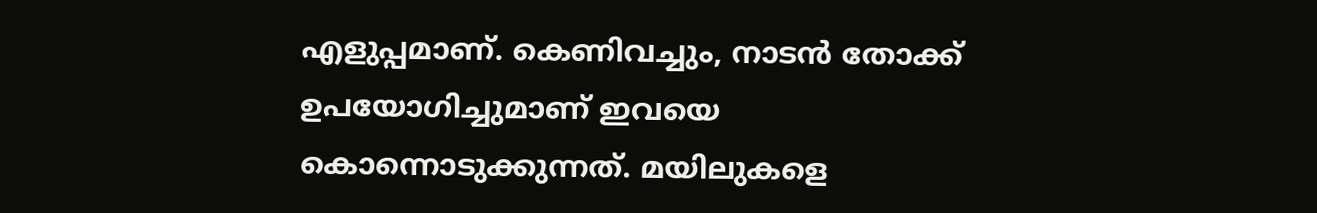എളുപ്പമാണ്. കെണിവച്ചും, നാടന്‍ തോക്ക് ഉപയോഗിച്ചുമാണ് ഇവയെ കൊന്നൊടുക്കുന്നത്. മയിലുകളെ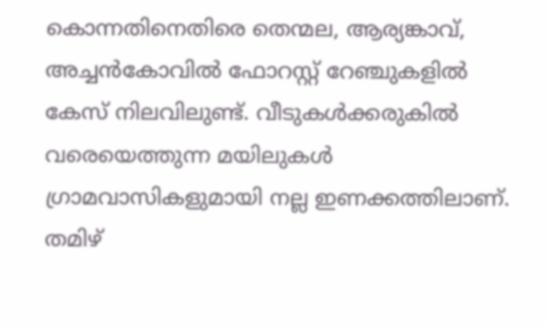കൊന്നതിനെതിരെ തെന്മല, ആര്യങ്കാവ്, അച്ചന്‍കോവില്‍ ഫോറസ്റ്റ് റേഞ്ചുകളില്‍ കേസ് നിലവിലുണ്ട്. വീടുകള്‍ക്കരുകില്‍ വരെയെത്തുന്ന മയിലുകള്‍ ഗ്രാമവാസികളുമായി നല്ല ഇണക്കത്തിലാണ്. തമിഴ്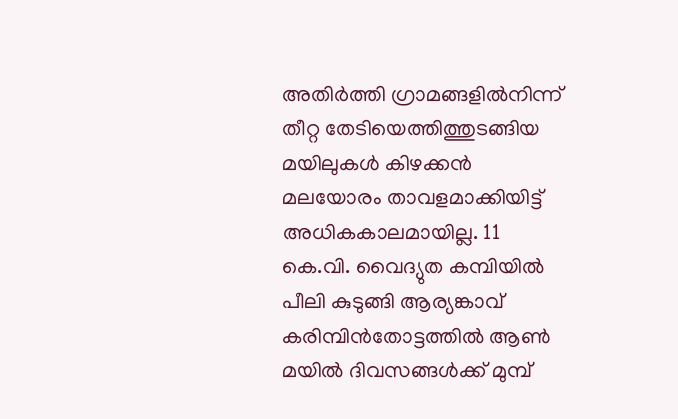അതിര്‍ത്തി ഗ്രാമങ്ങളില്‍നിന്ന് തീറ്റ തേടിയെത്തിത്തുടങ്ങിയ മയിലുകള്‍ കിഴക്കന്‍ മലയോരം താവളമാക്കിയിട്ട് അധികകാലമായില്ല. 11 കെ.വി. വൈദ്യുത കമ്പിയില്‍ പീലി കുടുങ്ങി ആര്യങ്കാവ് കരിമ്പിന്‍തോട്ടത്തില്‍ ആണ്‍ മയില്‍ ദിവസങ്ങള്‍ക്ക് മുമ്പ്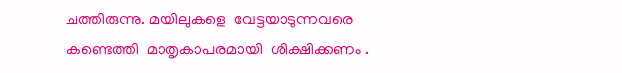ചത്തിരുന്നു. മയിലുകളെ  വേട്ടയാടുന്നവരെ കണ്ടെത്തി  മാതൃകാപരമായി  ശിക്ഷിക്കണം .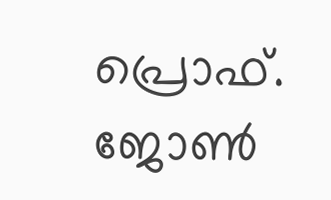പ്രൊഫ്. ജോണ്‍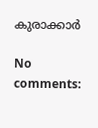കുരാക്കാര്‍

No comments: